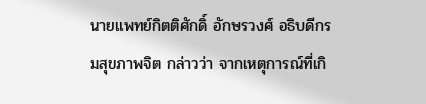นายแพทย์กิตติศักดิ์ อักษรวงศ์ อธิบดีกรมสุขภาพจิต กล่าวว่า จากเหตุการณ์ที่เกิ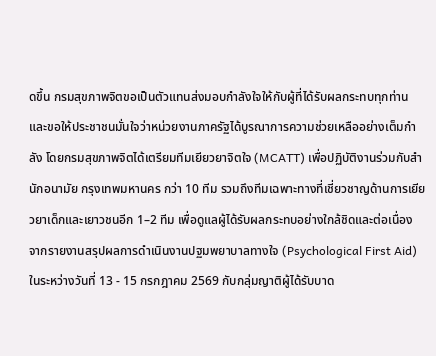ดขึ้น กรมสุขภาพจิตขอเป็นตัวแทนส่งมอบกำลังใจให้กับผู้ที่ได้รับผลกระทบทุกท่าน และขอให้ประชาชนมั่นใจว่าหน่วยงานภาครัฐได้บูรณาการความช่วยเหลืออย่างเต็มกำลัง โดยกรมสุขภาพจิตได้เตรียมทีมเยียวยาจิตใจ (MCATT) เพื่อปฏิบัติงานร่วมกับสำนักอนามัย กรุงเทพมหานคร กว่า 10 ทีม รวมถึงทีมเฉพาะทางที่เชี่ยวชาญด้านการเยียวยาเด็กและเยาวชนอีก 1–2 ทีม เพื่อดูแลผู้ได้รับผลกระทบอย่างใกล้ชิดและต่อเนื่อง
จากรายงานสรุปผลการดำเนินงานปฐมพยาบาลทางใจ (Psychological First Aid) ในระหว่างวันที่ 13 - 15 กรกฎาคม 2569 กับกลุ่มญาติผู้ได้รับบาด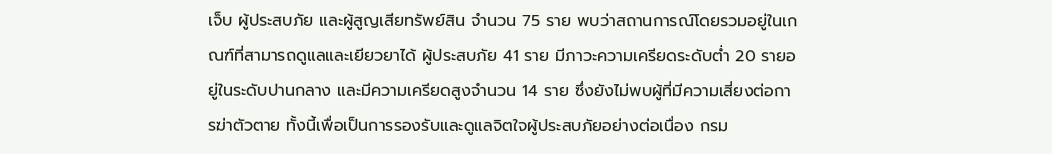เจ็บ ผู้ประสบภัย และผู้สูญเสียทรัพย์สิน จำนวน 75 ราย พบว่าสถานการณ์โดยรวมอยู่ในเกณฑ์ที่สามารถดูแลและเยียวยาได้ ผู้ประสบภัย 41 ราย มีภาวะความเครียดระดับต่ำ 20 รายอยู่ในระดับปานกลาง และมีความเครียดสูงจำนวน 14 ราย ซึ่งยังไม่พบผู้ที่มีความเสี่ยงต่อการฆ่าตัวตาย ทั้งนี้เพื่อเป็นการรองรับและดูแลจิตใจผู้ประสบภัยอย่างต่อเนื่อง กรม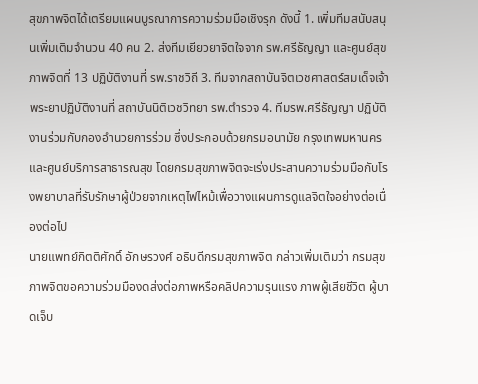สุขภาพจิตได้เตรียมแผนบูรณาการความร่วมมือเชิงรุก ดังนี้ 1. เพิ่มทีมสนับสนุนเพิ่มเติมจำนวน 40 คน 2. ส่งทีมเยียวยาจิตใจจาก รพ.ศรีธัญญา และศูนย์สุขภาพจิตที่ 13 ปฏิบัติงานที่ รพ.ราชวิถี 3. ทีมจากสถาบันจิตเวชศาสตร์สมเด็จเจ้าพระยาปฏิบัติงานที่ สถาบันนิติเวชวิทยา รพ.ตำรวจ 4. ทีมรพ.ศรีธัญญา ปฏิบัติงานร่วมกับกองอำนวยการร่วม ซึ่งประกอบด้วยกรมอนามัย กรุงเทพมหานคร และศูนย์บริการสาธารณสุข โดยกรมสุขภาพจิตจะเร่งประสานความร่วมมือกับโรงพยาบาลที่รับรักษาผู้ป่วยจากเหตุไฟไหม้เพื่อวางแผนการดูแลจิตใจอย่างต่อเนื่องต่อไป
นายแพทย์กิตติศักดิ์ อักษรวงศ์ อธิบดีกรมสุขภาพจิต กล่าวเพิ่มเติมว่า กรมสุขภาพจิตขอความร่วมมืองดส่งต่อภาพหรือคลิปความรุนแรง ภาพผู้เสียชีวิต ผู้บาดเจ็บ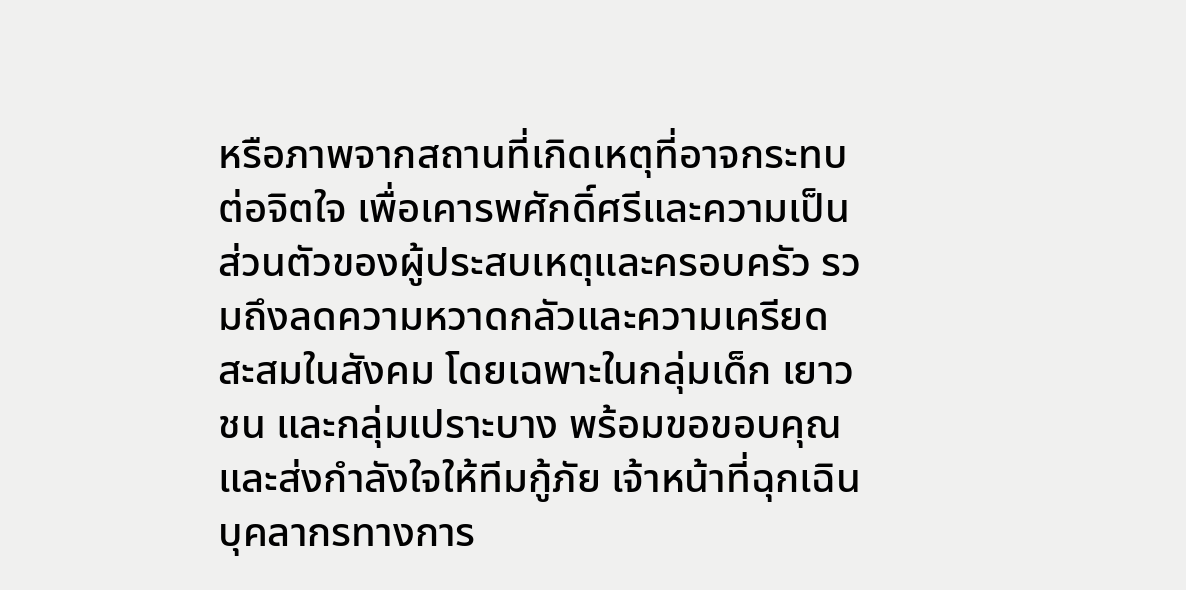หรือภาพจากสถานที่เกิดเหตุที่อาจกระทบต่อจิตใจ เพื่อเคารพศักดิ์ศรีและความเป็นส่วนตัวของผู้ประสบเหตุและครอบครัว รวมถึงลดความหวาดกลัวและความเครียดสะสมในสังคม โดยเฉพาะในกลุ่มเด็ก เยาวชน และกลุ่มเปราะบาง พร้อมขอขอบคุณและส่งกำลังใจให้ทีมกู้ภัย เจ้าหน้าที่ฉุกเฉิน บุคลากรทางการ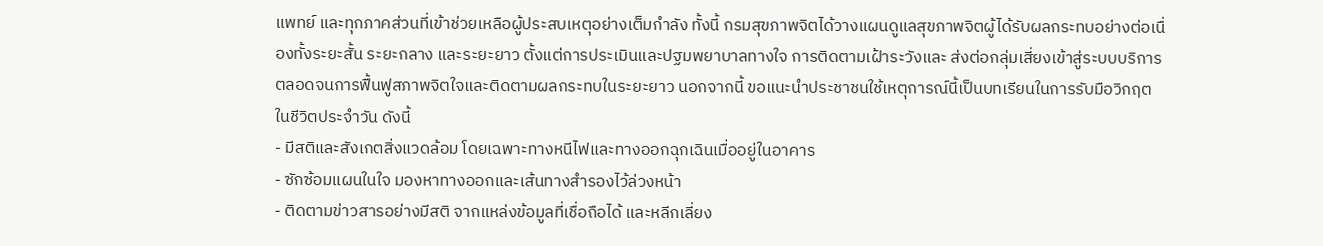แพทย์ และทุกภาคส่วนที่เข้าช่วยเหลือผู้ประสบเหตุอย่างเต็มกำลัง ทั้งนี้ กรมสุขภาพจิตได้วางแผนดูแลสุขภาพจิตผู้ได้รับผลกระทบอย่างต่อเนื่องทั้งระยะสั้น ระยะกลาง และระยะยาว ตั้งแต่การประเมินและปฐมพยาบาลทางใจ การติดตามเฝ้าระวังและ ส่งต่อกลุ่มเสี่ยงเข้าสู่ระบบบริการ ตลอดจนการฟื้นฟูสภาพจิตใจและติดตามผลกระทบในระยะยาว นอกจากนี้ ขอแนะนำประชาชนใช้เหตุการณ์นี้เป็นบทเรียนในการรับมือวิกฤตในชีวิตประจำวัน ดังนี้
- มีสติและสังเกตสิ่งแวดล้อม โดยเฉพาะทางหนีไฟและทางออกฉุกเฉินเมื่ออยู่ในอาคาร
- ซักซ้อมแผนในใจ มองหาทางออกและเส้นทางสำรองไว้ล่วงหน้า
- ติดตามข่าวสารอย่างมีสติ จากแหล่งข้อมูลที่เชื่อถือได้ และหลีกเลี่ยง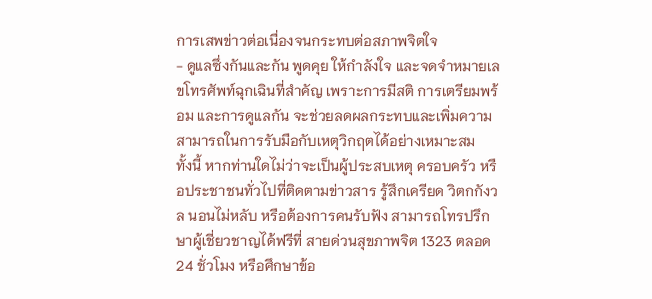การเสพข่าวต่อเนื่องจนกระทบต่อสภาพจิตใจ
- ดูแลซึ่งกันและกัน พูดคุย ให้กำลังใจ และจดจำหมายเลขโทรศัพท์ฉุกเฉินที่สำคัญ เพราะการมีสติ การเตรียมพร้อม และการดูแลกัน จะช่วยลดผลกระทบและเพิ่มความสามารถในการรับมือกับเหตุวิกฤตได้อย่างเหมาะสม
ทั้งนี้ หากท่านใดไม่ว่าจะเป็นผู้ประสบเหตุ ครอบครัว หรือประชาชนทั่วไปที่ติดตามข่าวสาร รู้สึกเครียด วิตกกังวล นอนไม่หลับ หรือต้องการคนรับฟัง สามารถโทรปรึกษาผู้เชี่ยวชาญได้ฟรีที่ สายด่วนสุขภาพจิต 1323 ตลอด 24 ชั่วโมง หรือศึกษาข้อ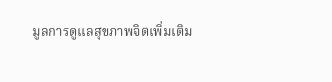มูลการดูแลสุขภาพจิตเพิ่มเติม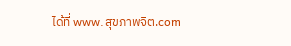ได้ที่ www.สุขภาพจิต.com